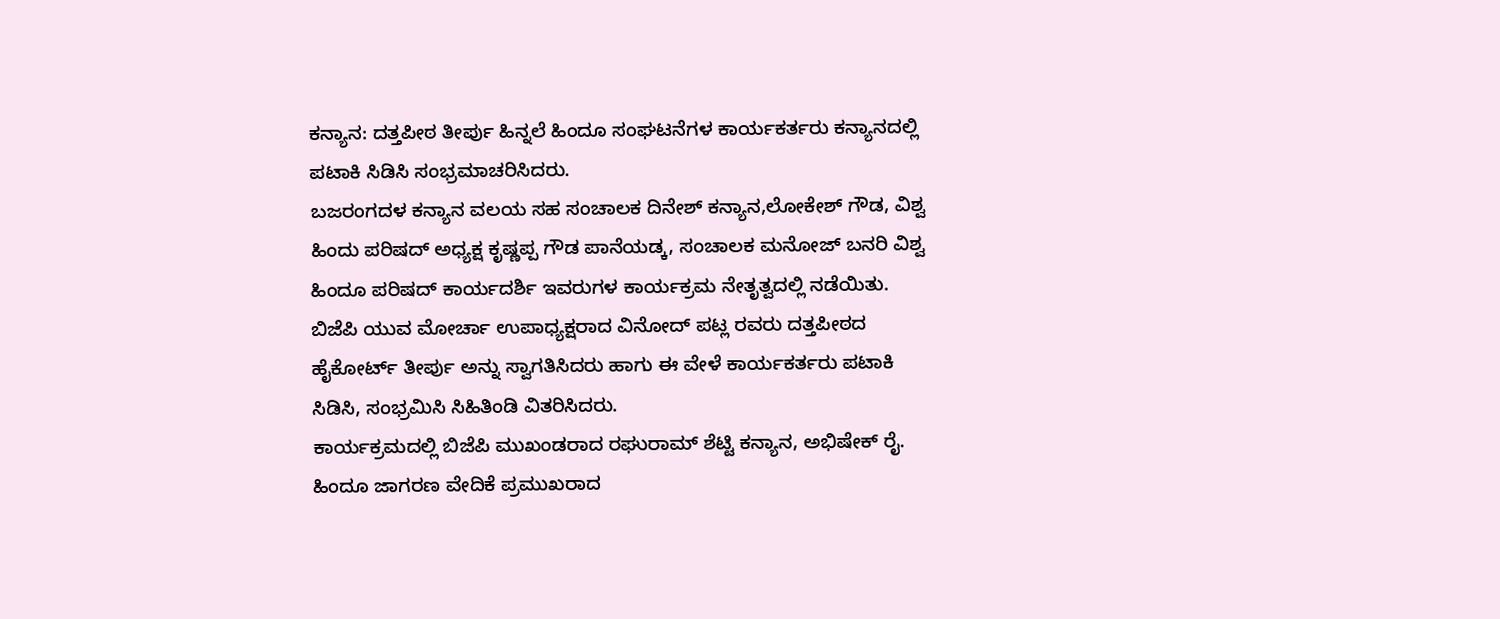ಕನ್ಯಾನ: ದತ್ತಪೀಠ ತೀರ್ಪು ಹಿನ್ನಲೆ ಹಿಂದೂ ಸಂಘಟನೆಗಳ ಕಾರ್ಯಕರ್ತರು ಕನ್ಯಾನದಲ್ಲಿ ಪಟಾಕಿ ಸಿಡಿಸಿ ಸಂಭ್ರಮಾಚರಿಸಿದರು.
ಬಜರಂಗದಳ ಕನ್ಯಾನ ವಲಯ ಸಹ ಸಂಚಾಲಕ ದಿನೇಶ್ ಕನ್ಯಾನ,ಲೋಕೇಶ್ ಗೌಡ, ವಿಶ್ವ ಹಿಂದು ಪರಿಷದ್ ಅಧ್ಯಕ್ಷ ಕೃಷ್ಣಪ್ಪ ಗೌಡ ಪಾನೆಯಡ್ಕ, ಸಂಚಾಲಕ ಮನೋಜ್ ಬನರಿ ವಿಶ್ವ ಹಿಂದೂ ಪರಿಷದ್ ಕಾರ್ಯದರ್ಶಿ ಇವರುಗಳ ಕಾರ್ಯಕ್ರಮ ನೇತೃತ್ವದಲ್ಲಿ ನಡೆಯಿತು.
ಬಿಜೆಪಿ ಯುವ ಮೋರ್ಚಾ ಉಪಾಧ್ಯಕ್ಷರಾದ ವಿನೋದ್ ಪಟ್ಲ ರವರು ದತ್ತಪೀಠದ ಹೈಕೋರ್ಟ್ ತೀರ್ಪು ಅನ್ನು ಸ್ವಾಗತಿಸಿದರು ಹಾಗು ಈ ವೇಳೆ ಕಾರ್ಯಕರ್ತರು ಪಟಾಕಿ ಸಿಡಿಸಿ, ಸಂಭ್ರಮಿಸಿ ಸಿಹಿತಿಂಡಿ ವಿತರಿಸಿದರು.
ಕಾರ್ಯಕ್ರಮದಲ್ಲಿ ಬಿಜೆಪಿ ಮುಖಂಡರಾದ ರಘುರಾಮ್ ಶೆಟ್ಟಿ ಕನ್ಯಾನ, ಅಭಿಷೇಕ್ ರೈ. ಹಿಂದೂ ಜಾಗರಣ ವೇದಿಕೆ ಪ್ರಮುಖರಾದ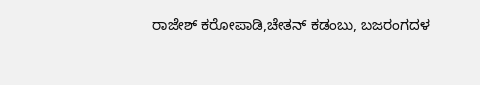ರಾಜೇಶ್ ಕರೋಪಾಡಿ,ಚೇತನ್ ಕಡಂಬು, ಬಜರಂಗದಳ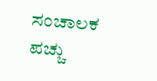ಸಂಚಾಲಕ ಪಚ್ಚು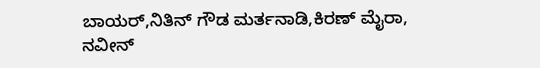ಬಾಯರ್,ನಿತಿನ್ ಗೌಡ ಮರ್ತನಾಡಿ,ಕಿರಣ್ ಮೈರಾ, ನವೀನ್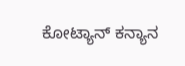ಕೋಟ್ಯಾನ್ ಕನ್ಯಾನ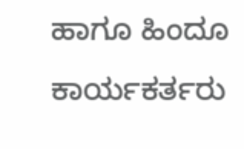ಹಾಗೂ ಹಿಂದೂ ಕಾರ್ಯಕರ್ತರು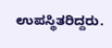ಉಪಸ್ಥಿತರಿದ್ದರು.